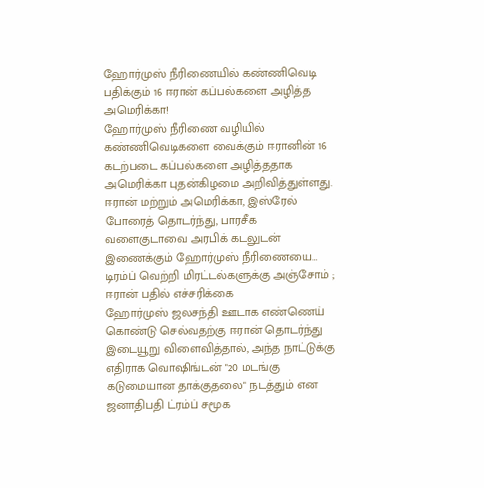ஹோர்முஸ் நீரிணையில் கண்ணிவெடி பதிக்கும் 16 ஈரான் கப்பல்களை அழித்த அமெரிக்கா!
ஹோர்முஸ் நீரிணை வழியில் கண்ணிவெடிகளை வைக்கும் ஈரானின் 16 கடற்படை கப்பல்களை அழித்ததாக அமெரிக்கா புதன்கிழமை அறிவித்துள்ளது.
ஈரான் மற்றும் அமெரிக்கா, இஸ்ரேல் போரைத் தொடர்ந்து, பாரசீக வளைகுடாவை அரபிக் கடலுடன் இணைக்கும் ஹோர்முஸ் நீரிணையை…
டிரம்ப் வெற்றி மிரட்டல்களுக்கு அஞ்சோம் ; ஈரான் பதில் எச்சரிக்கை
ஹோர்முஸ் ஜலசந்தி ஊடாக எண்ணெய் கொண்டு செல்வதற்கு ஈரான் தொடர்ந்து இடையூறு விளைவித்தால், அந்த நாட்டுக்கு எதிராக வொஷிங்டன் "20 மடங்கு கடுமையான தாக்குதலை" நடத்தும் என ஜனாதிபதி ட்ரம்ப் சமூக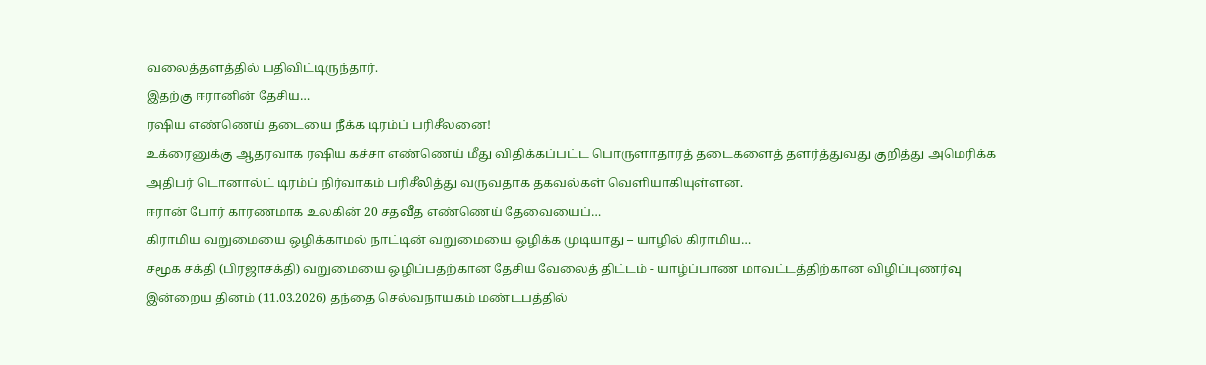வலைத்தளத்தில் பதிவிட்டிருந்தார்.
இதற்கு ஈரானின் தேசிய…
ரஷிய எண்ணெய் தடையை நீக்க டிரம்ப் பரிசீலனை!
உக்ரைனுக்கு ஆதரவாக ரஷிய கச்சா எண்ணெய் மீது விதிக்கப்பட்ட பொருளாதாரத் தடைகளைத் தளர்த்துவது குறித்து அமெரிக்க அதிபர் டொனால்ட் டிரம்ப் நிர்வாகம் பரிசீலித்து வருவதாக தகவல்கள் வெளியாகியுள்ளன.
ஈரான் போர் காரணமாக உலகின் 20 சதவீத எண்ணெய் தேவையைப்…
கிராமிய வறுமையை ஒழிக்காமல் நாட்டின் வறுமையை ஒழிக்க முடியாது – யாழில் கிராமிய…
சமூக சக்தி (பிரஜாசக்தி) வறுமையை ஒழிப்பதற்கான தேசிய வேலைத் திட்டம் - யாழ்ப்பாண மாவட்டத்திற்கான விழிப்புணர்வு இன்றைய தினம் (11.03.2026) தந்தை செல்வநாயகம் மண்டபத்தில்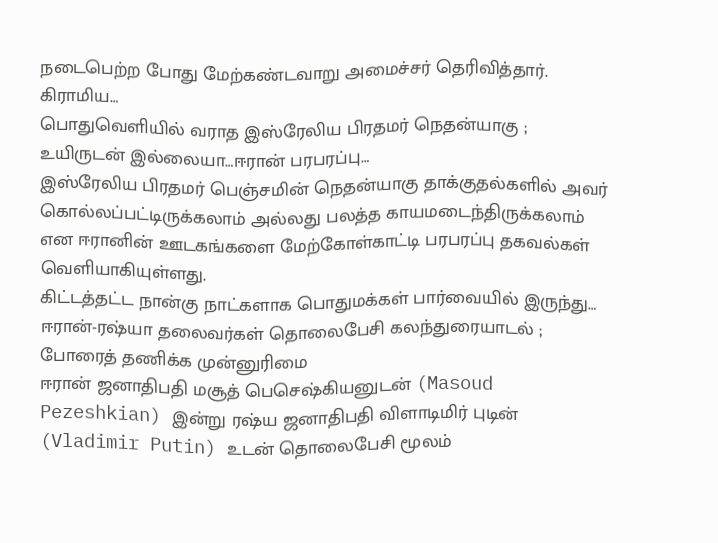நடைபெற்ற போது மேற்கண்டவாறு அமைச்சர் தெரிவித்தார்.
கிராமிய…
பொதுவெளியில் வராத இஸ்ரேலிய பிரதமர் நெதன்யாகு ; உயிருடன் இல்லையா…ஈரான் பரபரப்பு…
இஸ்ரேலிய பிரதமர் பெஞ்சமின் நெதன்யாகு தாக்குதல்களில் அவர் கொல்லப்பட்டிருக்கலாம் அல்லது பலத்த காயமடைந்திருக்கலாம் என ஈரானின் ஊடகங்களை மேற்கோள்காட்டி பரபரப்பு தகவல்கள் வெளியாகியுள்ளது.
கிட்டத்தட்ட நான்கு நாட்களாக பொதுமக்கள் பார்வையில் இருந்து…
ஈரான்-ரஷ்யா தலைவர்கள் தொலைபேசி கலந்துரையாடல் ; போரைத் தணிக்க முன்னுரிமை
ஈரான் ஜனாதிபதி மசூத் பெசெஷ்கியனுடன் (Masoud Pezeshkian) இன்று ரஷ்ய ஜனாதிபதி விளாடிமிர் புடின் (Vladimir Putin) உடன் தொலைபேசி மூலம்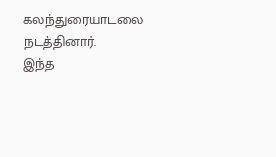கலந்துரையாடலை நடத்தினார்.
இந்த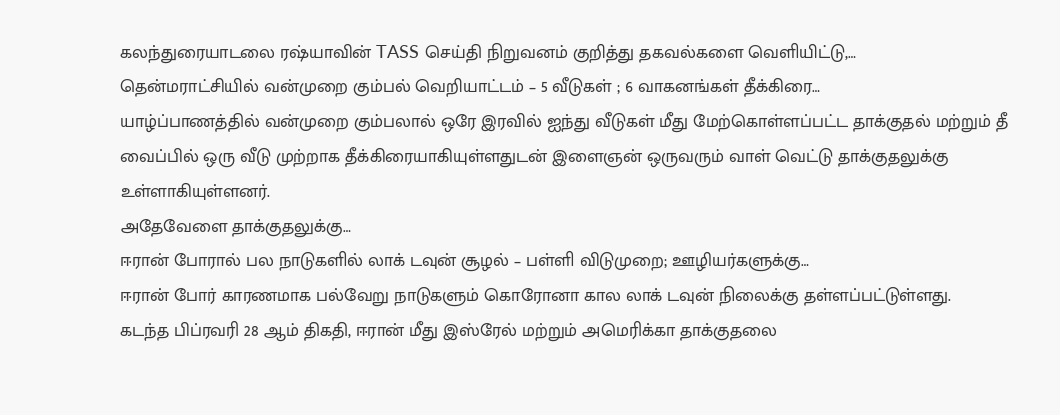கலந்துரையாடலை ரஷ்யாவின் TASS செய்தி நிறுவனம் குறித்து தகவல்களை வெளியிட்டு,…
தென்மராட்சியில் வன்முறை கும்பல் வெறியாட்டம் – 5 வீடுகள் ; 6 வாகனங்கள் தீக்கிரை…
யாழ்ப்பாணத்தில் வன்முறை கும்பலால் ஒரே இரவில் ஐந்து வீடுகள் மீது மேற்கொள்ளப்பட்ட தாக்குதல் மற்றும் தீ வைப்பில் ஒரு வீடு முற்றாக தீக்கிரையாகியுள்ளதுடன் இளைஞன் ஒருவரும் வாள் வெட்டு தாக்குதலுக்கு உள்ளாகியுள்ளனர்.
அதேவேளை தாக்குதலுக்கு…
ஈரான் போரால் பல நாடுகளில் லாக் டவுன் சூழல் – பள்ளி விடுமுறை; ஊழியர்களுக்கு…
ஈரான் போர் காரணமாக பல்வேறு நாடுகளும் கொரோனா கால லாக் டவுன் நிலைக்கு தள்ளப்பட்டுள்ளது.
கடந்த பிப்ரவரி 28 ஆம் திகதி, ஈரான் மீது இஸ்ரேல் மற்றும் அமெரிக்கா தாக்குதலை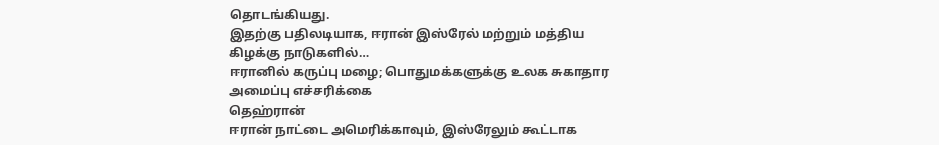தொடங்கியது.
இதற்கு பதிலடியாக, ஈரான் இஸ்ரேல் மற்றும் மத்திய கிழக்கு நாடுகளில்…
ஈரானில் கருப்பு மழை; பொதுமக்களுக்கு உலக சுகாதார அமைப்பு எச்சரிக்கை
தெஹ்ரான்
ஈரான் நாட்டை அமெரிக்காவும், இஸ்ரேலும் கூட்டாக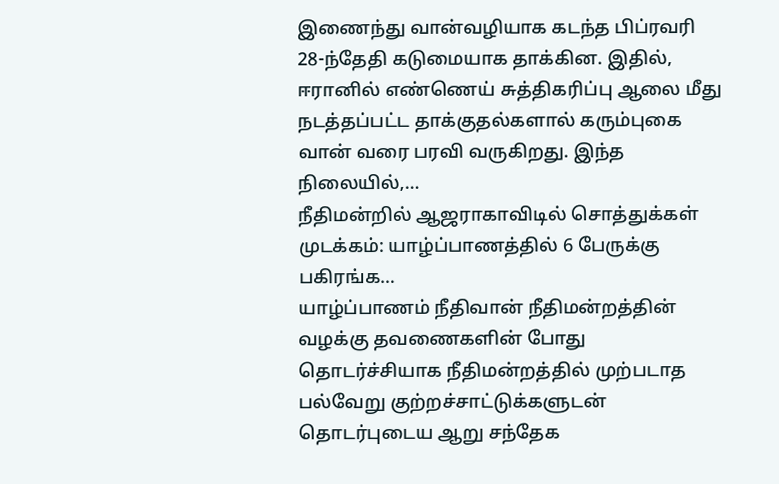இணைந்து வான்வழியாக கடந்த பிப்ரவரி 28-ந்தேதி கடுமையாக தாக்கின. இதில், ஈரானில் எண்ணெய் சுத்திகரிப்பு ஆலை மீது நடத்தப்பட்ட தாக்குதல்களால் கரும்புகை வான் வரை பரவி வருகிறது. இந்த நிலையில்,…
நீதிமன்றில் ஆஜராகாவிடில் சொத்துக்கள் முடக்கம்: யாழ்ப்பாணத்தில் 6 பேருக்கு பகிரங்க…
யாழ்ப்பாணம் நீதிவான் நீதிமன்றத்தின் வழக்கு தவணைகளின் போது தொடர்ச்சியாக நீதிமன்றத்தில் முற்படாத பல்வேறு குற்றச்சாட்டுக்களுடன் தொடர்புடைய ஆறு சந்தேக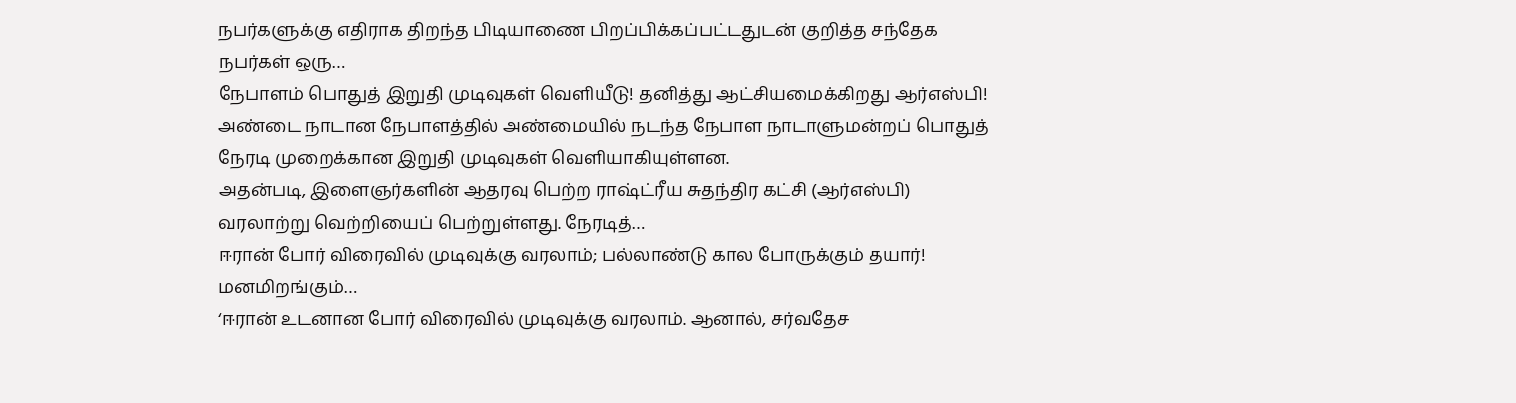நபர்களுக்கு எதிராக திறந்த பிடியாணை பிறப்பிக்கப்பட்டதுடன் குறித்த சந்தேக நபர்கள் ஒரு…
நேபாளம் பொதுத் இறுதி முடிவுகள் வெளியீடு! தனித்து ஆட்சியமைக்கிறது ஆர்எஸ்பி!
அண்டை நாடான நேபாளத்தில் அண்மையில் நடந்த நேபாள நாடாளுமன்றப் பொதுத் நேரடி முறைக்கான இறுதி முடிவுகள் வெளியாகியுள்ளன.
அதன்படி, இளைஞர்களின் ஆதரவு பெற்ற ராஷ்ட்ரீய சுதந்திர கட்சி (ஆர்எஸ்பி) வரலாற்று வெற்றியைப் பெற்றுள்ளது. நேரடித்…
ஈரான் போர் விரைவில் முடிவுக்கு வரலாம்; பல்லாண்டு கால போருக்கும் தயார்! மனமிறங்கும்…
‘ஈரான் உடனான போர் விரைவில் முடிவுக்கு வரலாம். ஆனால், சர்வதேச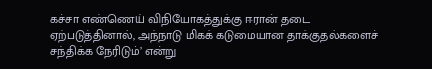கச்சா எண்ணெய் விநியோகத்துக்கு ஈரான் தடை ஏற்படுத்தினால், அந்நாடு மிகக் கடுமையான தாக்குதல்களைச் சந்திக்க நேரிடும்’ என்று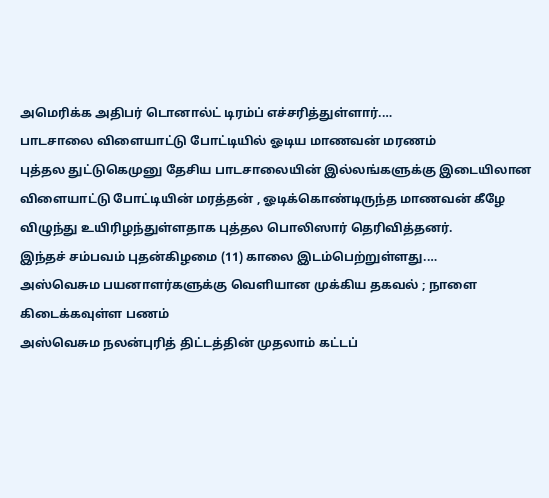அமெரிக்க அதிபர் டொனால்ட் டிரம்ப் எச்சரித்துள்ளார்.…
பாடசாலை விளையாட்டு போட்டியில் ஓடிய மாணவன் மரணம்
புத்தல துட்டுகெமுனு தேசிய பாடசாலையின் இல்லங்களுக்கு இடையிலான விளையாட்டு போட்டியின் மரத்தன் , ஓடிக்கொண்டிருந்த மாணவன் கீழே விழுந்து உயிரிழந்துள்ளதாக புத்தல பொலிஸார் தெரிவித்தனர்.
இந்தச் சம்பவம் புதன்கிழமை (11) காலை இடம்பெற்றுள்ளது.…
அஸ்வெசும பயனாளர்களுக்கு வெளியான முக்கிய தகவல் ; நாளை கிடைக்கவுள்ள பணம்
அஸ்வெசும நலன்புரித் திட்டத்தின் முதலாம் கட்டப்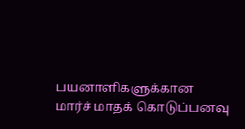பயனாளிகளுக்கான மார்ச் மாதக் கொடுப்பனவு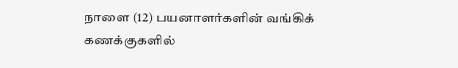நாளை (12) பயனாளர்களின் வங்கிக் கணக்குகளில்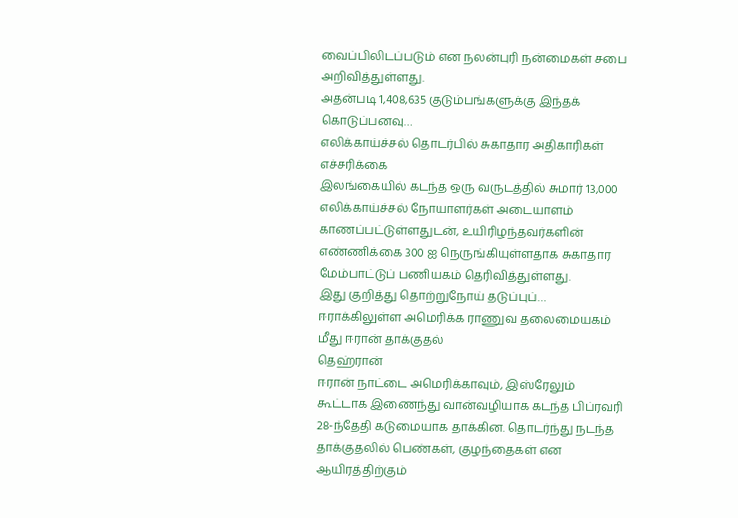வைப்பிலிடப்படும் என நலன்புரி நன்மைகள் சபை அறிவித்துள்ளது.
அதன்படி 1,408,635 குடும்பங்களுக்கு இந்தக் கொடுப்பனவு…
எலிக்காய்ச்சல் தொடர்பில் சுகாதார அதிகாரிகள் எச்சரிக்கை
இலங்கையில் கடந்த ஒரு வருடத்தில் சுமார் 13,000 எலிக்காய்ச்சல் நோயாளர்கள் அடையாளம் காணப்பட்டுள்ளதுடன், உயிரிழந்தவர்களின் எண்ணிக்கை 300 ஐ நெருங்கியுள்ளதாக சுகாதார மேம்பாட்டுப் பணியகம் தெரிவித்துள்ளது.
இது குறித்து தொற்றுநோய் தடுப்புப்…
ஈராக்கிலுள்ள அமெரிக்க ராணுவ தலைமையகம் மீது ஈரான் தாக்குதல்
தெஹ்ரான்
ஈரான் நாட்டை அமெரிக்காவும், இஸ்ரேலும் கூட்டாக இணைந்து வான்வழியாக கடந்த பிப்ரவரி 28-ந்தேதி கடுமையாக தாக்கின. தொடர்ந்து நடந்த தாக்குதலில் பெண்கள், குழந்தைகள் என ஆயிரத்திற்கும்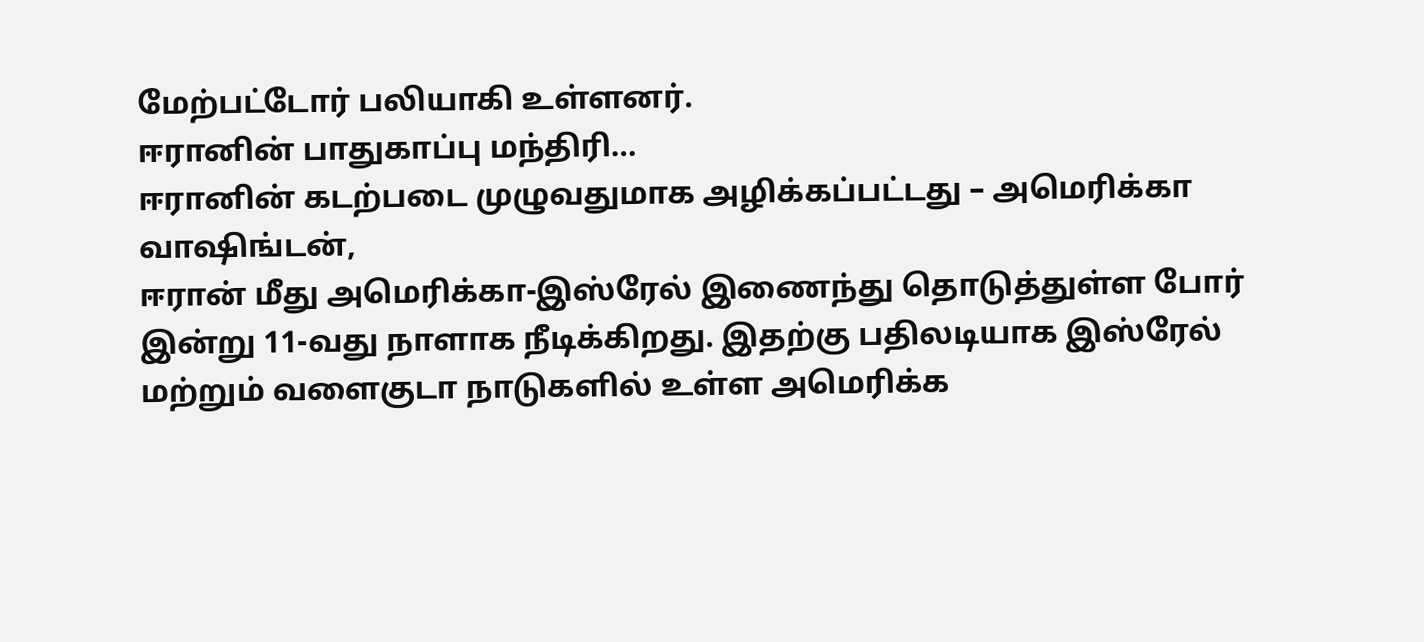மேற்பட்டோர் பலியாகி உள்ளனர்.
ஈரானின் பாதுகாப்பு மந்திரி…
ஈரானின் கடற்படை முழுவதுமாக அழிக்கப்பட்டது – அமெரிக்கா
வாஷிங்டன்,
ஈரான் மீது அமெரிக்கா-இஸ்ரேல் இணைந்து தொடுத்துள்ள போர் இன்று 11-வது நாளாக நீடிக்கிறது. இதற்கு பதிலடியாக இஸ்ரேல் மற்றும் வளைகுடா நாடுகளில் உள்ள அமெரிக்க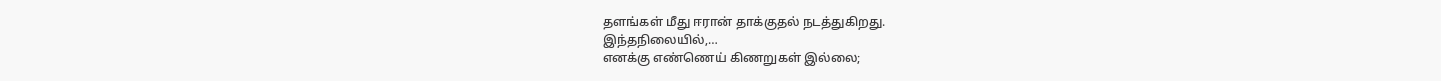தளங்கள் மீது ஈரான் தாக்குதல் நடத்துகிறது.
இந்தநிலையில்,…
எனக்கு எண்ணெய் கிணறுகள் இல்லை;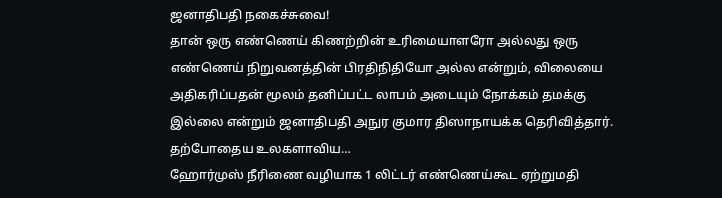ஜனாதிபதி நகைச்சுவை!
தான் ஒரு எண்ணெய் கிணற்றின் உரிமையாளரோ அல்லது ஒரு எண்ணெய் நிறுவனத்தின் பிரதிநிதியோ அல்ல என்றும், விலையை அதிகரிப்பதன் மூலம் தனிப்பட்ட லாபம் அடையும் நோக்கம் தமக்கு இல்லை என்றும் ஜனாதிபதி அநுர குமார திஸாநாயக்க தெரிவித்தார்.
தற்போதைய உலகளாவிய…
ஹோர்முஸ் நீரிணை வழியாக 1 லிட்டர் எண்ணெய்கூட ஏற்றுமதி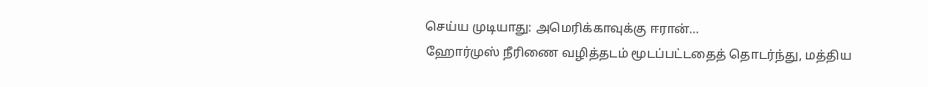செய்ய முடியாது: அமெரிக்காவுக்கு ஈரான்…
ஹோர்முஸ் நீரிணை வழித்தடம் மூடப்பட்டதைத் தொடர்ந்து, மத்திய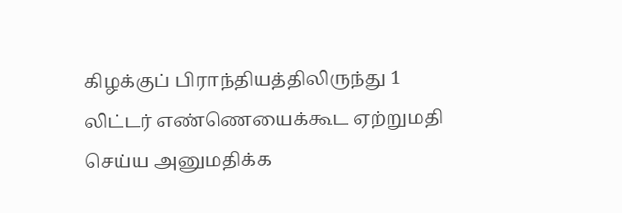கிழக்குப் பிராந்தியத்திலிருந்து 1 லிட்டர் எண்ணெயைக்கூட ஏற்றுமதி செய்ய அனுமதிக்க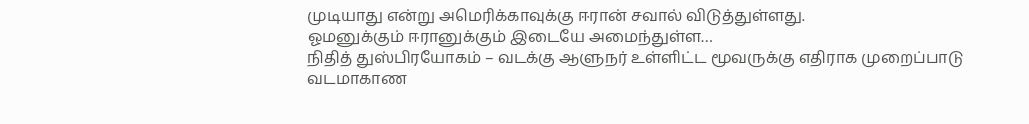முடியாது என்று அமெரிக்காவுக்கு ஈரான் சவால் விடுத்துள்ளது.
ஓமனுக்கும் ஈரானுக்கும் இடையே அமைந்துள்ள…
நிதித் துஸ்பிரயோகம் – வடக்கு ஆளுநர் உள்ளிட்ட மூவருக்கு எதிராக முறைப்பாடு
வடமாகாண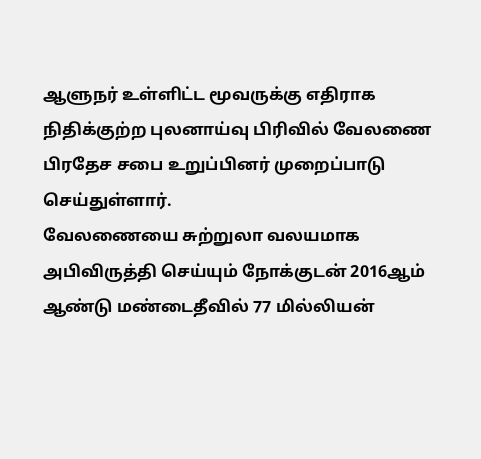ஆளுநர் உள்ளிட்ட மூவருக்கு எதிராக நிதிக்குற்ற புலனாய்வு பிரிவில் வேலணை பிரதேச சபை உறுப்பினர் முறைப்பாடு செய்துள்ளார்.
வேலணையை சுற்றுலா வலயமாக அபிவிருத்தி செய்யும் நோக்குடன் 2016ஆம் ஆண்டு மண்டைதீவில் 77 மில்லியன்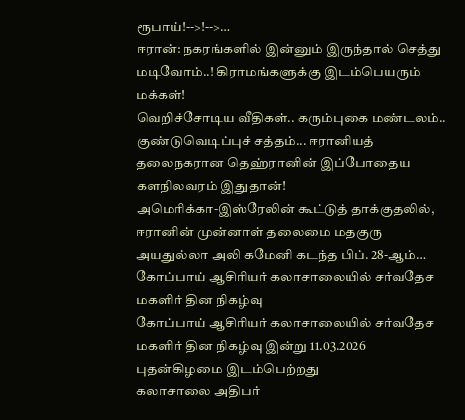ரூபாய்!-->!-->…
ஈரான்: நகரங்களில் இன்னும் இருந்தால் செத்து மடிவோம்..! கிராமங்களுக்கு இடம்பெயரும் மக்கள்!
வெறிச்சோடிய வீதிகள்.. கரும்புகை மண்டலம்.. குண்டுவெடிப்புச் சத்தம்... ஈரானியத் தலைநகரான தெஹ்ரானின் இப்போதைய களநிலவரம் இதுதான்!
அமெரிக்கா-இஸ்ரேலின் கூட்டுத் தாக்குதலில், ஈரானின் முன்னாள் தலைமை மதகுரு அயதுல்லா அலி கமேனி கடந்த பிப். 28-ஆம்…
கோப்பாய் ஆசிரியர் கலாசாலையில் சர்வதேச மகளிர் தின நிகழ்வு
கோப்பாய் ஆசிரியர் கலாசாலையில் சர்வதேச மகளிர் தின நிகழ்வு இன்று 11.03.2026 புதன்கிழமை இடம்பெற்றது
கலாசாலை அதிபர்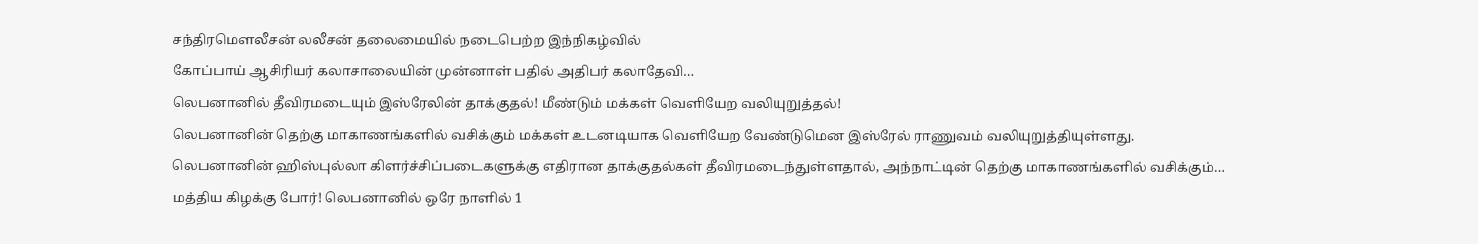சந்திரமௌலீசன் லலீசன் தலைமையில் நடைபெற்ற இந்நிகழ்வில்
கோப்பாய் ஆசிரியர் கலாசாலையின் முன்னாள் பதில் அதிபர் கலாதேவி…
லெபனானில் தீவிரமடையும் இஸ்ரேலின் தாக்குதல்! மீண்டும் மக்கள் வெளியேற வலியுறுத்தல்!
லெபனானின் தெற்கு மாகாணங்களில் வசிக்கும் மக்கள் உடனடியாக வெளியேற வேண்டுமென இஸ்ரேல் ராணுவம் வலியுறுத்தியுள்ளது.
லெபனானின் ஹிஸ்புல்லா கிளர்ச்சிப்படைகளுக்கு எதிரான தாக்குதல்கள் தீவிரமடைந்துள்ளதால், அந்நாட்டின் தெற்கு மாகாணங்களில் வசிக்கும்…
மத்திய கிழக்கு போர்! லெபனானில் ஒரே நாளில் 1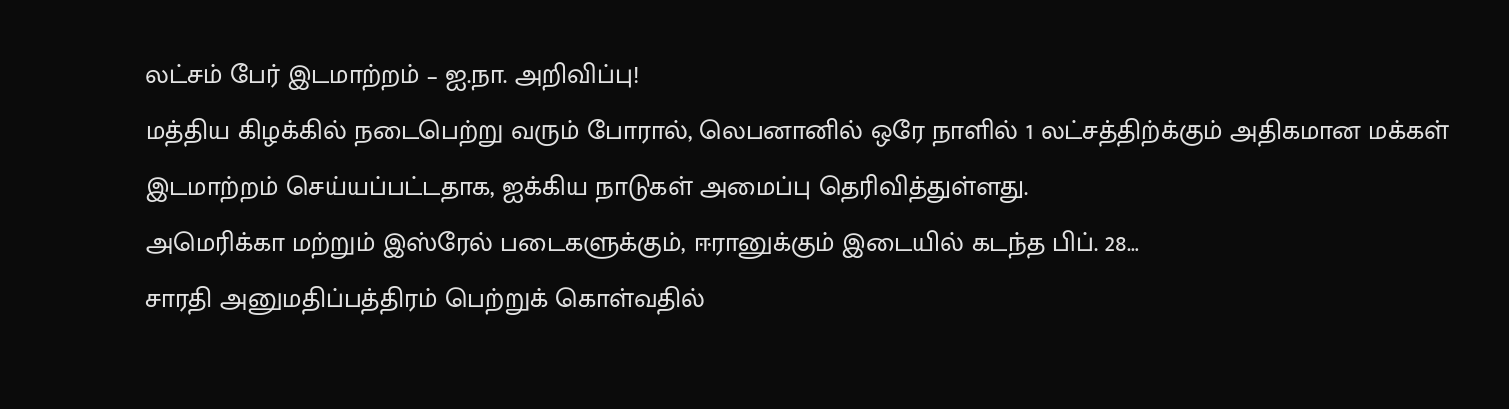லட்சம் பேர் இடமாற்றம் – ஐ.நா. அறிவிப்பு!
மத்திய கிழக்கில் நடைபெற்று வரும் போரால், லெபனானில் ஒரே நாளில் 1 லட்சத்திற்க்கும் அதிகமான மக்கள் இடமாற்றம் செய்யப்பட்டதாக, ஐக்கிய நாடுகள் அமைப்பு தெரிவித்துள்ளது.
அமெரிக்கா மற்றும் இஸ்ரேல் படைகளுக்கும், ஈரானுக்கும் இடையில் கடந்த பிப். 28…
சாரதி அனுமதிப்பத்திரம் பெற்றுக் கொள்வதில்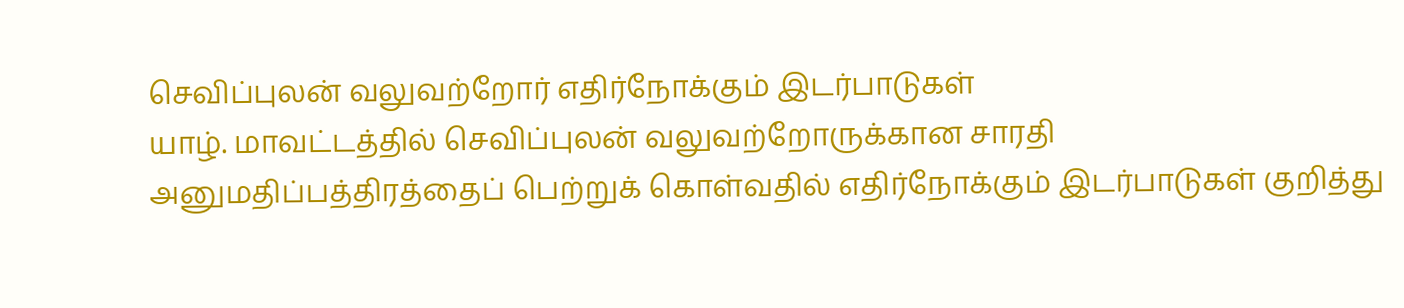செவிப்புலன் வலுவற்றோர் எதிர்நோக்கும் இடர்பாடுகள்
யாழ். மாவட்டத்தில் செவிப்புலன் வலுவற்றோருக்கான சாரதி அனுமதிப்பத்திரத்தைப் பெற்றுக் கொள்வதில் எதிர்நோக்கும் இடர்பாடுகள் குறித்து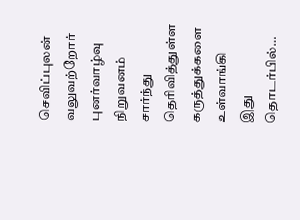செவிப்புலன் வலுவற்றோர் புனர்வாழ்வு நிறுவனம் சார்ந்து தெரிவித்துள்ள கருத்துக்களை உள்வாங்கி இது தொடர்பில்…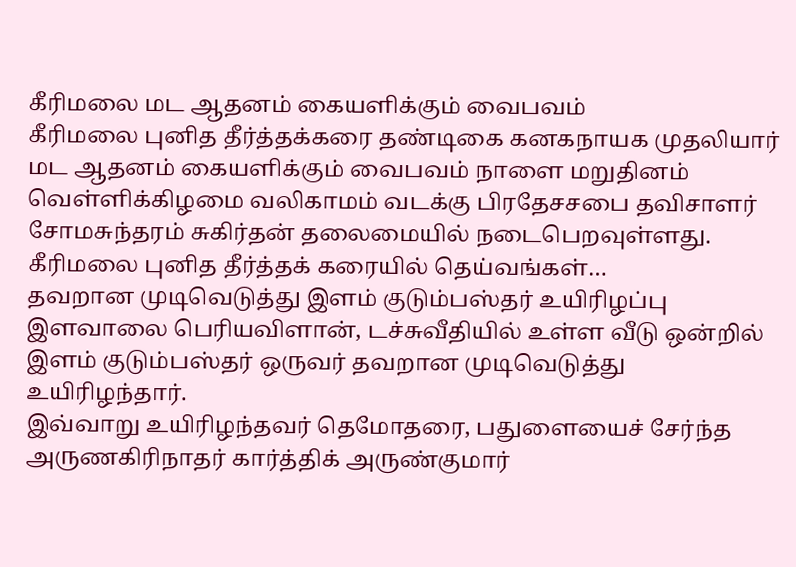கீரிமலை மட ஆதனம் கையளிக்கும் வைபவம்
கீரிமலை புனித தீர்த்தக்கரை தண்டிகை கனகநாயக முதலியார் மட ஆதனம் கையளிக்கும் வைபவம் நாளை மறுதினம் வெள்ளிக்கிழமை வலிகாமம் வடக்கு பிரதேசசபை தவிசாளர் சோமசுந்தரம் சுகிர்தன் தலைமையில் நடைபெறவுள்ளது.
கீரிமலை புனித தீர்த்தக் கரையில் தெய்வங்கள்…
தவறான முடிவெடுத்து இளம் குடும்பஸ்தர் உயிரிழப்பு
இளவாலை பெரியவிளான், டச்சுவீதியில் உள்ள வீடு ஒன்றில் இளம் குடும்பஸ்தர் ஒருவர் தவறான முடிவெடுத்து உயிரிழந்தார்.
இவ்வாறு உயிரிழந்தவர் தெமோதரை, பதுளையைச் சேர்ந்த அருணகிரிநாதர் கார்த்திக் அருண்குமார்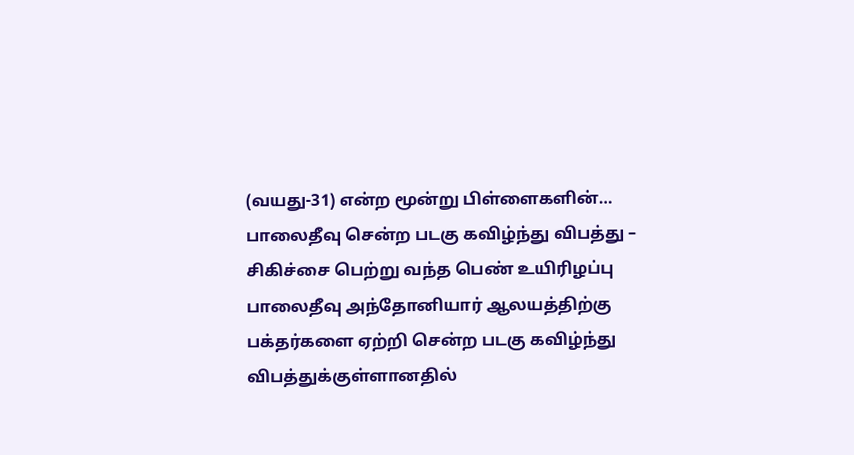(வயது-31) என்ற மூன்று பிள்ளைகளின்…
பாலைதீவு சென்ற படகு கவிழ்ந்து விபத்து – சிகிச்சை பெற்று வந்த பெண் உயிரிழப்பு
பாலைதீவு அந்தோனியார் ஆலயத்திற்கு பக்தர்களை ஏற்றி சென்ற படகு கவிழ்ந்து விபத்துக்குள்ளானதில்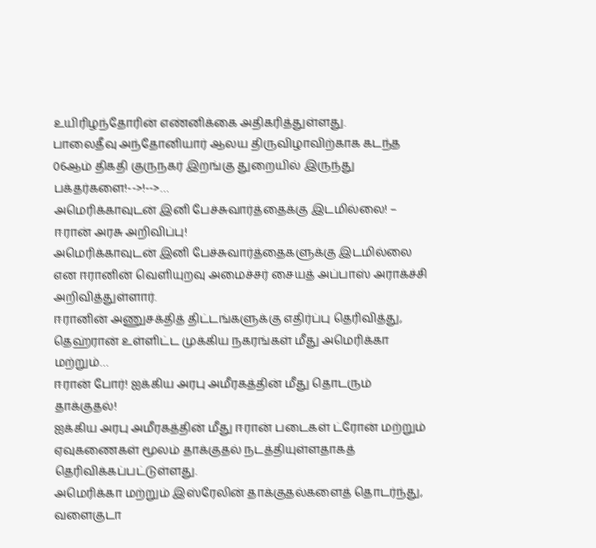உயிரிழந்தோரின் எண்னிக்கை அதிகரித்துள்ளது.
பாலைதீவு அந்தோனியார் ஆலய திருவிழாவிற்காக கடந்த 06ஆம் திகதி குருநகர் இறங்கு துறையில் இருந்து பக்தர்களை!-->!-->…
அமெரிக்காவுடன் இனி பேச்சுவார்த்தைக்கு இடமில்லை! – ஈரான் அரசு அறிவிப்பு!
அமெரிக்காவுடன் இனி பேச்சுவார்த்தைகளுக்கு இடமில்லை என ஈரானின் வெளியுறவு அமைச்சர் சையத் அப்பாஸ் அராக்ச்சி அறிவித்துள்ளார்.
ஈரானின் அணுசக்தித் திட்டங்களுக்கு எதிர்ப்பு தெரிவித்து, தெஹ்ரான் உள்ளிட்ட முக்கிய நகரங்கள் மீது அமெரிக்கா மற்றும்…
ஈரான் போர்! ஐக்கிய அரபு அமீரகத்தின் மீது தொடரும் தாக்குதல்!
ஐக்கிய அரபு அமீரகத்தின் மீது ஈரான் படைகள் ட்ரோன் மற்றும் ஏவுகணைகள் மூலம் தாக்குதல் நடத்தியுள்ளதாகத் தெரிவிக்கப்பட்டுள்ளது.
அமெரிக்கா மற்றும் இஸ்ரேலின் தாக்குதல்களைத் தொடர்ந்து, வளைகுடா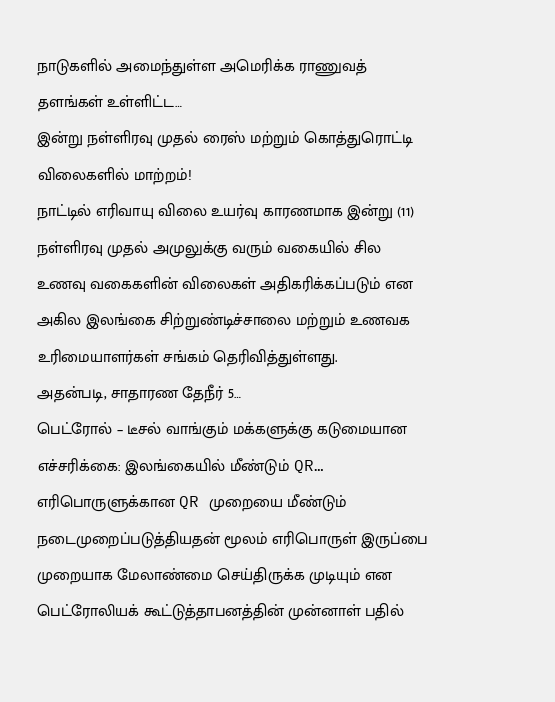நாடுகளில் அமைந்துள்ள அமெரிக்க ராணுவத் தளங்கள் உள்ளிட்ட…
இன்று நள்ளிரவு முதல் ரைஸ் மற்றும் கொத்துரொட்டி விலைகளில் மாற்றம்!
நாட்டில் எரிவாயு விலை உயர்வு காரணமாக இன்று (11) நள்ளிரவு முதல் அமுலுக்கு வரும் வகையில் சில உணவு வகைகளின் விலைகள் அதிகரிக்கப்படும் என அகில இலங்கை சிற்றுண்டிச்சாலை மற்றும் உணவக உரிமையாளர்கள் சங்கம் தெரிவித்துள்ளது.
அதன்படி, சாதாரண தேநீர் 5…
பெட்ரோல் – டீசல் வாங்கும் மக்களுக்கு கடுமையான எச்சரிக்கை: இலங்கையில் மீண்டும் QR…
எரிபொருளுக்கான QR முறையை மீண்டும் நடைமுறைப்படுத்தியதன் மூலம் எரிபொருள் இருப்பை முறையாக மேலாண்மை செய்திருக்க முடியும் என பெட்ரோலியக் கூட்டுத்தாபனத்தின் முன்னாள் பதில்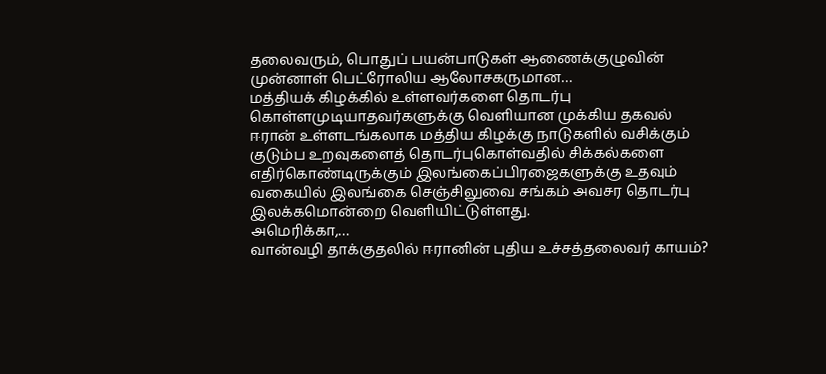தலைவரும், பொதுப் பயன்பாடுகள் ஆணைக்குழுவின் முன்னாள் பெட்ரோலிய ஆலோசகருமான…
மத்தியக் கிழக்கில் உள்ளவர்களை தொடர்பு கொள்ளமுடியாதவர்களுக்கு வெளியான முக்கிய தகவல்
ஈரான் உள்ளடங்கலாக மத்திய கிழக்கு நாடுகளில் வசிக்கும் குடும்ப உறவுகளைத் தொடர்புகொள்வதில் சிக்கல்களை எதிர்கொண்டிருக்கும் இலங்கைப்பிரஜைகளுக்கு உதவும் வகையில் இலங்கை செஞ்சிலுவை சங்கம் அவசர தொடர்பு இலக்கமொன்றை வெளியிட்டுள்ளது.
அமெரிக்கா,…
வான்வழி தாக்குதலில் ஈரானின் புதிய உச்சத்தலைவர் காயம்?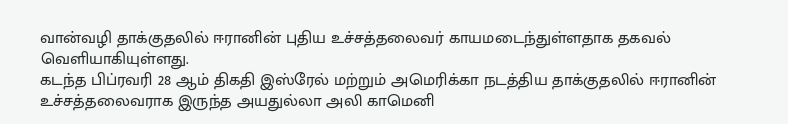வான்வழி தாக்குதலில் ஈரானின் புதிய உச்சத்தலைவர் காயமடைந்துள்ளதாக தகவல் வெளியாகியுள்ளது.
கடந்த பிப்ரவரி 28 ஆம் திகதி இஸ்ரேல் மற்றும் அமெரிக்கா நடத்திய தாக்குதலில் ஈரானின் உச்சத்தலைவராக இருந்த அயதுல்லா அலி காமெனி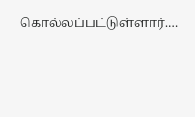கொல்லப்பட்டுள்ளார்.…